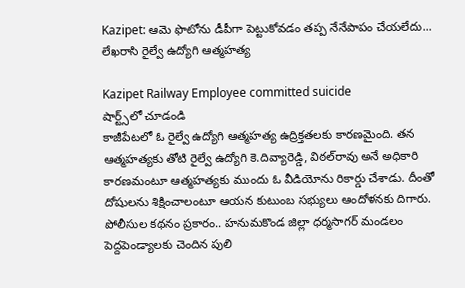Kazipet: ఆమె ఫొటోను డీపీగా పెట్టుకోవడం తప్ప నేనేపాపం చేయలేదు... లేఖరాసి రైల్వే ఉద్యోగి ఆత్మహత్య

Kazipet Railway Employee committed suicide
షార్ట్స్‌లో చూడండి
కాజీపేటలో ఓ రైల్వే ఉద్యోగి ఆత్మహత్య ఉద్రిక్తతలకు కారణమైంది. తన ఆత్మహత్యకు తోటి రైల్వే ఉద్యోగి కె.దివ్యారెడ్డి, విఠల్‌రావు అనే అధికారి కారణమంటూ ఆత్మహత్యకు ముందు ఓ వీడియోను రికార్డు చేశాడు. దీంతో దోషులను శిక్షించాలంటూ ఆయన కుటుంబ సభ్యులు ఆందోళనకు దిగారు. పోలీసుల కథనం ప్రకారం.. హనుమకొండ జిల్లా ధర్మసాగర్ మండలం పెద్దపెండ్యాలకు చెందిన పులి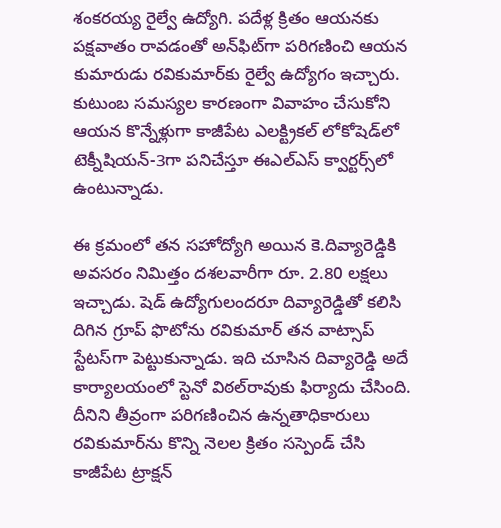శంకరయ్య రైల్వే ఉద్యోగి. పదేళ్ల క్రితం ఆయనకు పక్షవాతం రావడంతో అన్‌ఫిట్‌గా పరిగణించి ఆయన కుమారుడు రవికుమార్‌కు రైల్వే ఉద్యోగం ఇచ్చారు. కుటుంబ సమస్యల కారణంగా వివాహం చేసుకోని ఆయన కొన్నేళ్లుగా కాజీపేట ఎలక్ట్రికల్ లోకోషెడ్‌లో టెక్నీషియన్-3గా పనిచేస్తూ ఈఎల్ఎస్ క్వార్టర్స్‌లో ఉంటున్నాడు.

ఈ క్రమంలో తన సహోద్యోగి అయిన కె.దివ్యారెడ్డికి అవసరం నిమిత్తం దశలవారీగా రూ. 2.80 లక్షలు ఇచ్చాడు. షెడ్ ఉద్యోగులందరూ దివ్యారెడ్డితో కలిసి దిగిన గ్రూప్ ఫొటోను రవికుమార్ తన వాట్సాప్ స్టేటస్‌గా పెట్టుకున్నాడు. ఇది చూసిన దివ్యారెడ్డి అదే కార్యాలయంలో స్టెనో విఠల్‌రావుకు ఫిర్యాదు చేసింది. దీనిని తీవ్రంగా పరిగణించిన ఉన్నతాధికారులు రవికుమార్‌ను కొన్ని నెలల క్రితం సస్పెండ్ చేసి కాజీపేట ట్రాక్షన్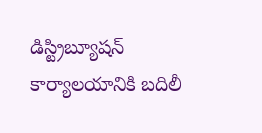డిస్ట్రిబ్యూషన్ కార్యాలయానికి బదిలీ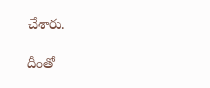చేశారు.

దీంతో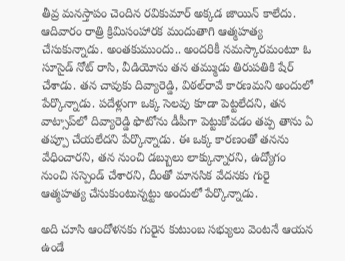తీవ్ర మనస్తాపం చెందిన రవికుమార్ అక్కడ జాయిన్ కాలేదు. ఆదివారం రాత్రి క్రిమిసంహారక మందుతాగి ఆత్మహత్య చేసుకున్నాడు. అంతకుముందు.. అందరికీ నమస్కారమంటూ ఓ సూసైడ్ నోట్ రాసి, వీడియోను తన తమ్ముడు తిరుపతికి షేర్ చేశాడు. తన చావుకు దివ్యారెడ్డి, విఠల్‌రావే కారణమని అందులో పేర్కొన్నాడు. పదేళ్లుగా ఒక్క సెలవు కూడా పెట్టలేదని, తన వాట్సాప్‌లో దివ్యారెడ్డి ఫొటోను డీపీగా పెట్టుకోవడం తప్ప తాను ఏ తప్పూ చేయలేదని పేర్కొన్నాడు. ఈ ఒక్క కారణంతో తనను వేధించారని, తన నుంచి డబ్బులు లాక్కున్నారని, ఉద్యోగం నుంచి సస్పెండ్ చేశారని, దీంతో మానసిక వేదనకు గురై ఆత్మహత్య చేసుకుంటున్నట్టు అందులో పేర్కొన్నాడు.

అది చూసి ఆందోళనకు గురైన కుటుంబ సభ్యులు వెంటనే ఆయన ఉండే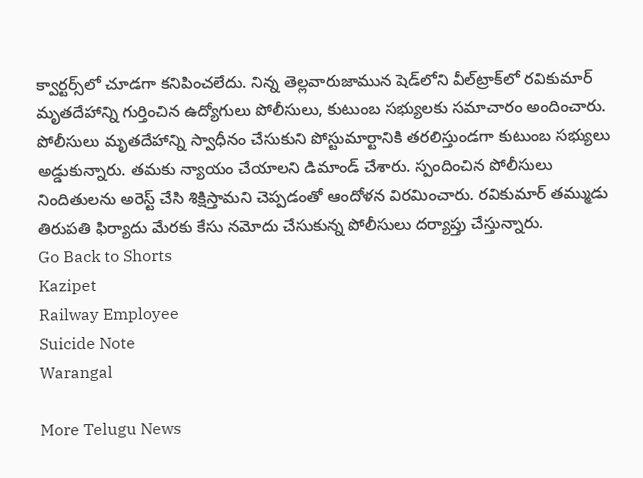క్వార్టర్స్‌లో చూడగా కనిపించలేదు. నిన్న తెల్లవారుజామున షెడ్‌లోని వీల్‌ట్రాక్‌లో రవికుమార్ మృతదేహాన్ని గుర్తించిన ఉద్యోగులు పోలీసులు, కుటుంబ సభ్యులకు సమాచారం అందించారు. పోలీసులు మృతదేహాన్ని స్వాధీనం చేసుకుని పోస్టుమార్టానికి తరలిస్తుండగా కుటుంబ సభ్యులు అడ్డుకున్నారు. తమకు న్యాయం చేయాలని డిమాండ్ చేశారు. స్పందించిన పోలీసులు నిందితులను అరెస్ట్ చేసి శిక్షిస్తామని చెప్పడంతో ఆందోళన విరమించారు. రవికుమార్ తమ్ముడు తిరుపతి ఫిర్యాదు మేరకు కేసు నమోదు చేసుకున్న పోలీసులు దర్యాప్తు చేస్తున్నారు.
Go Back to Shorts
Kazipet
Railway Employee
Suicide Note
Warangal

More Telugu News